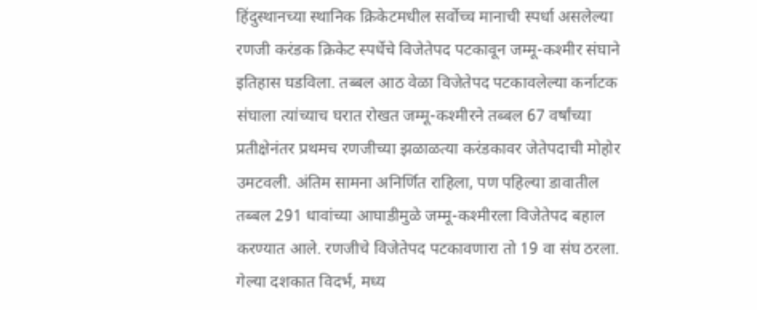हिंदुस्थानच्या स्थानिक क्रिकेटमधील सर्वोच्च मानाची स्पर्धा असलेल्या रणजी करंडक क्रिकेट स्पर्धेचे विजेतेपद पटकावून जम्मू-कश्मीर संघाने इतिहास घडविला. तब्बल आठ वेळा विजेतेपद पटकावलेल्या कर्नाटक संघाला त्यांच्याच घरात रोखत जम्मू-कश्मीरने तब्बल 67 वर्षांच्या प्रतीक्षेनंतर प्रथमच रणजीच्या झळाळत्या करंडकावर जेतेपदाची मोहोर उमटवली. अंतिम सामना अनिर्णित राहिला, पण पहिल्या डावातील तब्बल 291 धावांच्या आघाडीमुळे जम्मू-कश्मीरला विजेतेपद बहाल करण्यात आले. रणजीचे विजेतेपद पटकावणारा तो 19 वा संघ ठरला. गेल्या दशकात विदर्भ, मध्य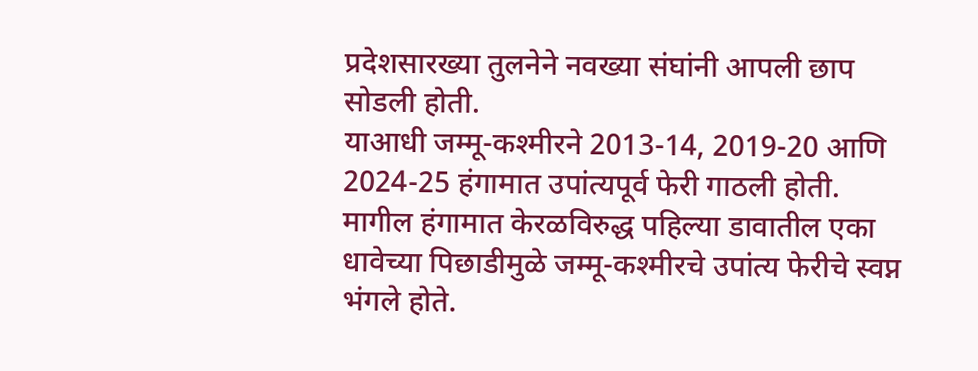प्रदेशसारख्या तुलनेने नवख्या संघांनी आपली छाप सोडली होती.
याआधी जम्मू-कश्मीरने 2013-14, 2019-20 आणि 2024-25 हंगामात उपांत्यपूर्व फेरी गाठली होती. मागील हंगामात केरळविरुद्ध पहिल्या डावातील एका धावेच्या पिछाडीमुळे जम्मू-कश्मीरचे उपांत्य फेरीचे स्वप्न भंगले होते.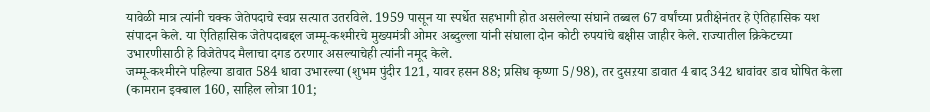यावेळी मात्र त्यांनी चक्क जेतेपदाचे स्वप्न सत्यात उतरविले. 1959 पासून या स्पर्धेत सहभागी होत असलेल्या संघाने तब्बल 67 वर्षांच्या प्रतीक्षेनंतर हे ऐतिहासिक यश संपादन केले. या ऐतिहासिक जेतेपदाबद्दल जम्मू-कश्मीरचे मुख्यमंत्री ओमर अब्दुल्ला यांनी संघाला दोन कोटी रुपयांचे बक्षीस जाहीर केले. राज्यातील क्रिकेटच्या उभारणीसाठी हे विजेतेपद मैलाचा दगड ठरणार असल्याचेही त्यांनी नमूद केले.
जम्मू-कश्मीरने पहिल्या डावात 584 धावा उभारल्या (शुभम पुंदीर 121, यावर हसन 88; प्रसिध कृष्णा 5/98), तर दुसऱया डावात 4 बाद 342 धावांवर डाव घोषित केला (कामरान इक्बाल 160, साहिल लोत्रा 101;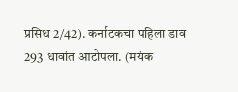प्रसिध 2/42). कर्नाटकचा पहिला डाव 293 धावांत आटोपला. (मयंक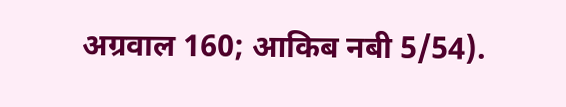अग्रवाल 160; आकिब नबी 5/54).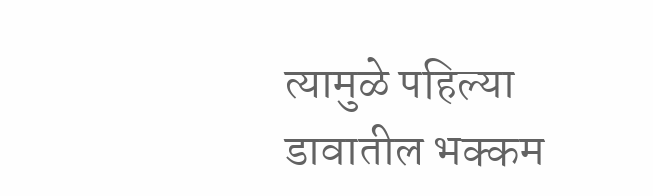त्यामुळे पहिल्या डावातील भक्कम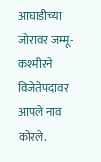आघाडीच्या जोरावर जम्मू-कश्मीरने विजेतेपदावर आपले नाव कोरले.